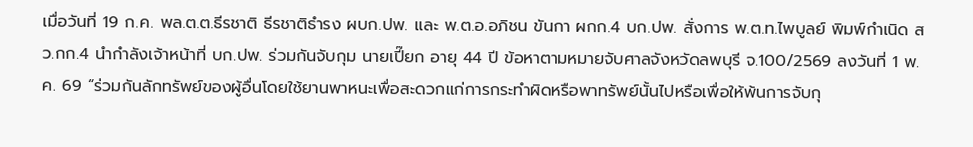เมื่อวันที่ 19 ก.ค. พล.ต.ต.ธีรชาติ ธีรชาติธำรง ผบก.ปพ. และ พ.ต.อ.อภิชน ขันกา ผกก.4 บก.ปพ. สั่งการ พ.ต.ท.ไพบูลย์ พิมพ์กำเนิด สว.กก.4 นำกำลังเจ้าหน้าที่ บก.ปพ. ร่วมกันจับกุม นายเปี๊ยก อายุ 44 ปี ข้อหาตามหมายจับศาลจังหวัดลพบุรี จ.100/2569 ลงวันที่ 1 พ.ค. 69 “ร่วมกันลักทรัพย์ของผู้อื่นโดยใช้ยานพาหนะเพื่อสะดวกแก่การกระทำผิดหรือพาทรัพย์นั้นไปหรือเพื่อให้พ้นการจับกุ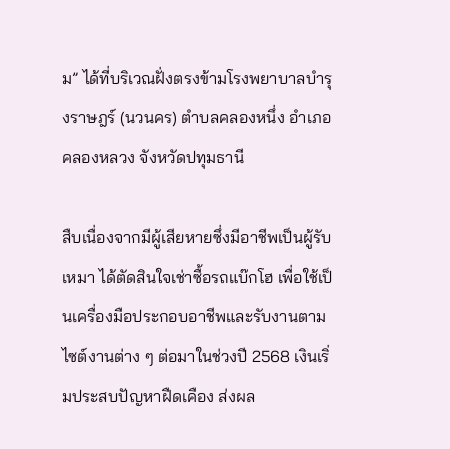ม” ได้ที่บริเวณฝั่งตรงข้ามโรงพยาบาลบำรุงราษฎร์ (นวนคร) ตำบลคลองหนึ่ง อำเภอคลองหลวง จังหวัดปทุมธานี

สืบเนื่องจากมีผู้เสียหายซึ่งมีอาชีพเป็นผู้รับเหมา ได้ตัดสินใจเช่าซื้อรถแบ๊กโฮ เพื่อใช้เป็นเครื่องมือประกอบอาชีพและรับงานตามไซต์งานต่าง ๆ ต่อมาในช่วงปี 2568 เงินเริ่มประสบปัญหาฝืดเคือง ส่งผล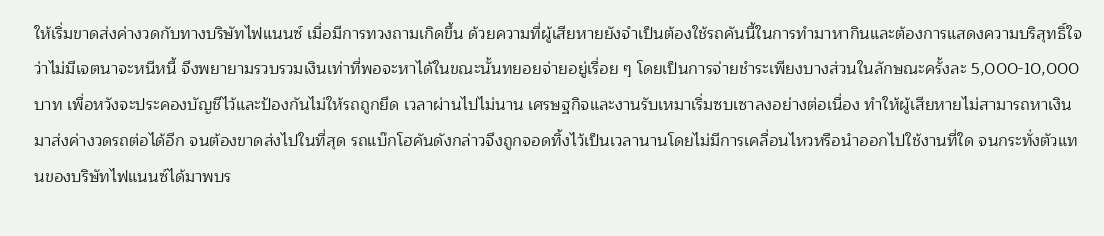ให้เริ่มขาดส่งค่างวดกับทางบริษัทไฟแนนซ์ เมื่อมีการทวงถามเกิดขึ้น ด้วยความที่ผู้เสียหายยังจำเป็นต้องใช้รถคันนี้ในการทำมาหากินและต้องการแสดงความบริสุทธิ์ใจว่าไม่มีเจตนาจะหนีหนี้ จึงพยายามรวบรวมเงินเท่าที่พอจะหาได้ในขณะนั้นทยอยจ่ายอยู่เรื่อย ๆ โดยเป็นการจ่ายชำระเพียงบางส่วนในลักษณะครั้งละ 5,000-10,000 บาท เพื่อหวังจะประคองบัญชีไว้และป้องกันไม่ให้รถถูกยึด เวลาผ่านไปไม่นาน เศรษฐกิจและงานรับเหมาเริ่มซบเซาลงอย่างต่อเนื่อง ทำให้ผู้เสียหายไม่สามารถหาเงินมาส่งค่างวดรถต่อได้อีก จนต้องขาดส่งไปในที่สุด รถแบ๊กโฮคันดังกล่าวจึงถูกจอดทิ้งไว้เป็นเวลานานโดยไม่มีการเคลื่อนไหวหรือนำออกไปใช้งานที่ใด จนกระทั่งตัวแทนของบริษัทไฟแนนซ์ได้มาพบร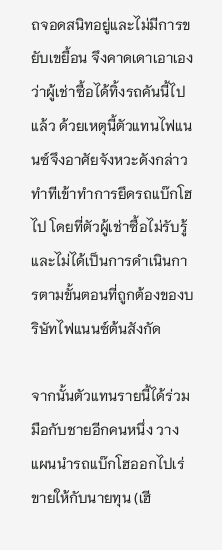ถจอดสนิทอยู่และไม่มีการขยับเขยื้อน จึงคาดเดาเอาเองว่าผู้เช่าซื้อได้ทิ้งรถคันนี้ไปแล้ว ด้วยเหตุนี้ตัวแทนไฟแนนซ์จึงอาศัยจังหวะดังกล่าวทำทีเข้าทำการยึดรถแบ๊กโฮไป โดยที่ตัวผู้เช่าซื้อไม่รับรู้และไม่ได้เป็นการดำเนินการตามขั้นตอนที่ถูกต้องของบริษัทไฟแนนซ์ต้นสังกัด

จากนั้นตัวแทนรายนี้ได้ร่วมมือกับชายอีกคนหนึ่ง วางแผนนำรถแบ๊กโฮออกไปเร่ขายให้กับนายทุน (เฮี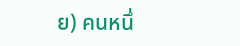ย) คนหนึ่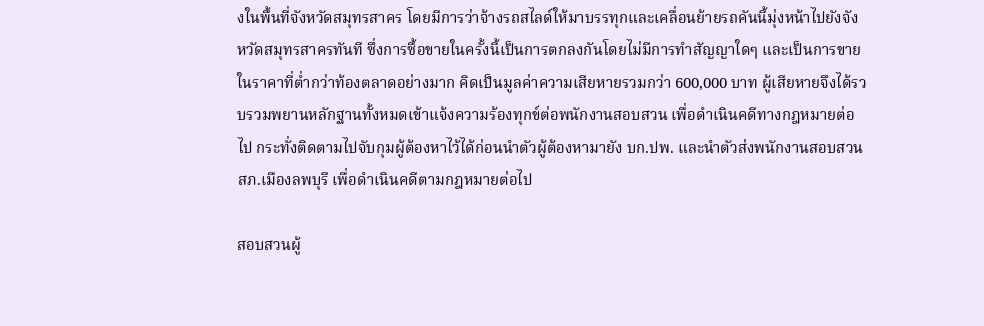งในพื้นที่จังหวัดสมุทรสาคร โดยมีการว่าจ้างรถสไลด์ให้มาบรรทุกและเคลื่อนย้ายรถคันนี้มุ่งหน้าไปยังจังหวัดสมุทรสาครทันที ซึ่งการซื้อขายในครั้งนี้เป็นการตกลงกันโดยไม่มีการทำสัญญาใดๆ และเป็นการขายในราคาที่ต่ำกว่าท้องตลาดอย่างมาก คิดเป็นมูลค่าความเสียหายรวมกว่า 600,000 บาท ผู้เสียหายจึงได้รวบรวมพยานหลักฐานทั้งหมดเข้าแจ้งความร้องทุกข์ต่อพนักงานสอบสวน เพื่อดำเนินคดีทางกฎหมายต่อไป กระทั่งติดตามไปจับกุมผู้ต้องหาไว้ได้ก่อนนำตัวผู้ต้องหามายัง บก.ปพ. และนำตัวส่งพนักงานสอบสวน สภ.เมืองลพบุรี เพื่อดำเนินคดีตามกฎหมายต่อไป

สอบสวนผู้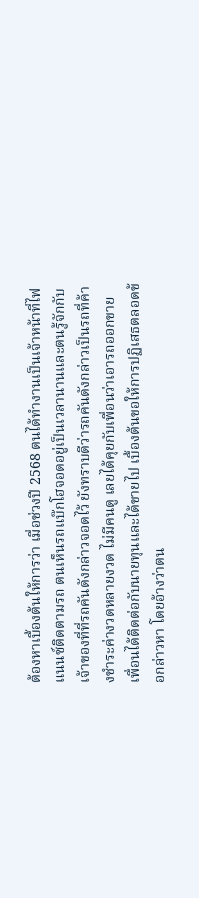ต้องหาเบื้องต้นให้การว่า เมื่อช่วงปี 2568 ตนได้ทำงานเป็นเจ้าหน้าที่ไฟแนนซ์ติดตามรถ ตนเห็นรถแบ๊กโฮจอดอยู่เป็นเวลานานและตนรู้จักกับเจ้าของที่ที่รถคันดังกล่าวจอดไว้ ยังทราบดีว่ารถคันดังกล่าวเป็นรถที่ค้างชำระค่างวดหลายงวด ไม่มีคนดู เลยได้คุยกับเพื่อนว่าเอารถออกขาย เพื่อนได้ติดต่อกับนายทุนและได้ขายไป เบื้องต้นขอให้การปฏิเสธตลอดข้อกล่าวหา โดยอ้างว่าตน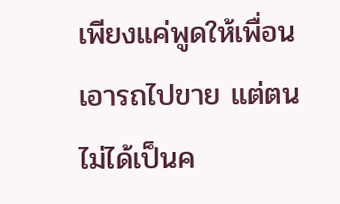เพียงแค่พูดให้เพื่อนเอารถไปขาย แต่ตนไม่ได้เป็นค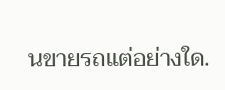นขายรถแต่อย่างใด.